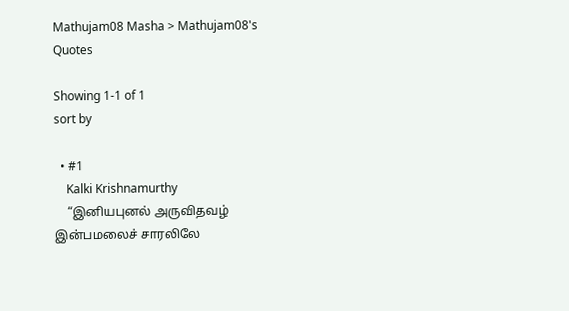Mathujam08 Masha > Mathujam08's Quotes

Showing 1-1 of 1
sort by

  • #1
    Kalki Krishnamurthy
    “இனியபுனல் அருவிதவழ் இன்பமலைச் சாரலிலே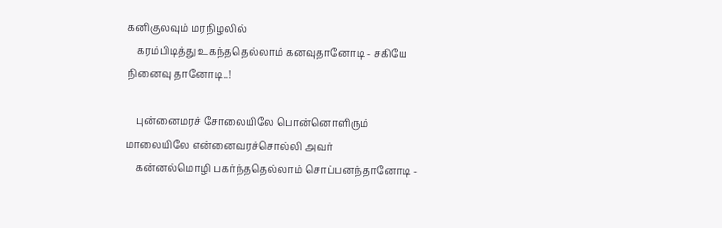கனிகுலவும் மரநிழலில்
    கரம்பிடித்து உகந்ததெல்லாம் கனவுதானோடி - சகியே நினைவு தானோடி..!

    புன்னைமரச் சோலையிலே பொன்னொளிரும் மாலையிலே என்னைவரச்சொல்லி அவர்
    கன்னல்மொழி பகர்ந்ததெல்லாம் சொப்பனந்தானோடி -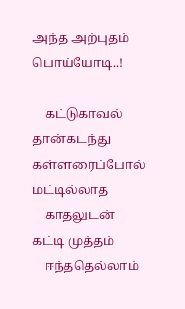அந்த அற்புதம் பொய்யோடி..!

    கட்டுகாவல் தான்கடந்து கள்ளரைப்போல் மட்டில்லாத
    காதலுடன் கட்டி முத்தம்
    ஈந்ததெல்லாம்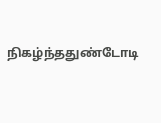நிகழ்ந்ததுண்டோடி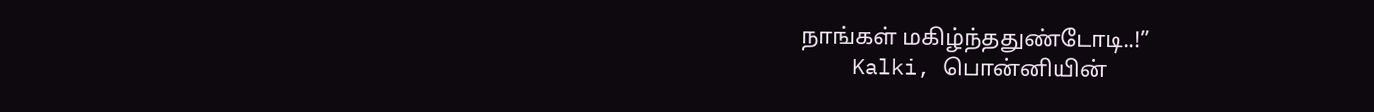நாங்கள் மகிழ்ந்ததுண்டோடி..!”
    Kalki, பொன்னியின்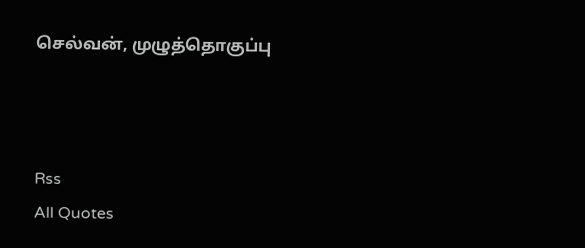செல்வன், முழுத்தொகுப்பு



Rss
All Quotes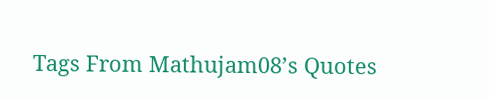Tags From Mathujam08’s Quotes